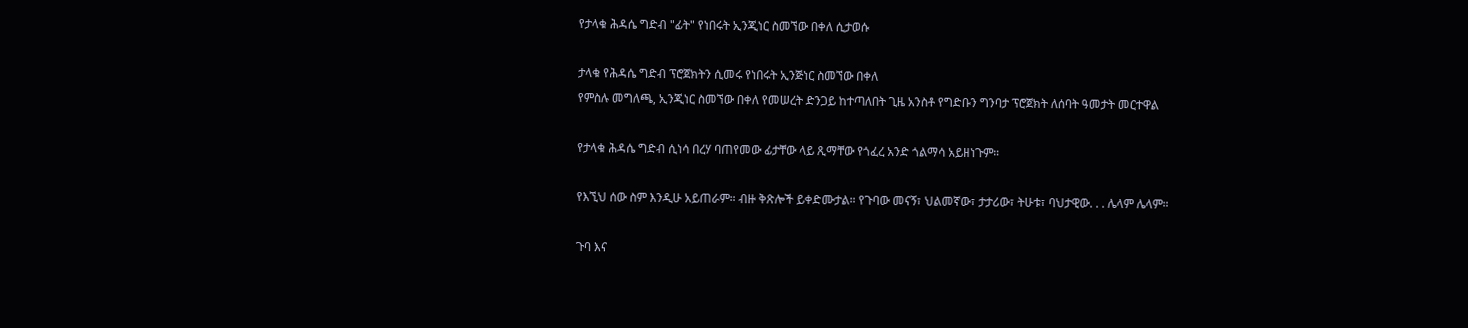የታላቁ ሕዳሴ ግድብ "ፊት" የነበሩት ኢንጂነር ስመኘው በቀለ ሲታወሱ

ታላቁ የሕዳሴ ግድብ ፕሮጀክትን ሲመሩ የነበሩት ኢንጅነር ስመኘው በቀለ
የምስሉ መግለጫ, ኢንጂነር ስመኘው በቀለ የመሠረት ድንጋይ ከተጣለበት ጊዜ አንስቶ የግድቡን ግንባታ ፕሮጀክት ለሰባት ዓመታት መርተዋል

የታላቁ ሕዳሴ ግድብ ሲነሳ በረሃ ባጠየመው ፊታቸው ላይ ጺማቸው የጎፈረ አንድ ጎልማሳ አይዘነጉም።

የእኚህ ሰው ስም እንዲሁ አይጠራም። ብዙ ቅጽሎች ይቀድሙታል። የጉባው መናኝ፣ ህልመኛው፣ ታታሪው፣ ትሁቱ፣ ባህታዊው. . . ሌላም ሌላም።

ጉባ እና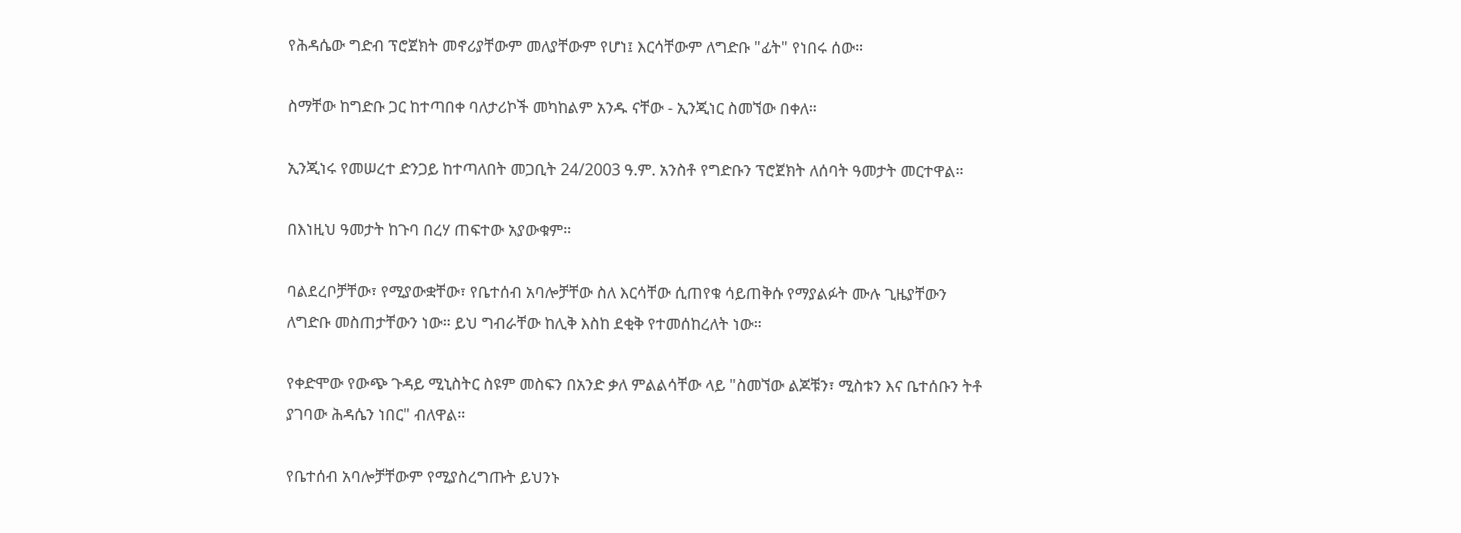የሕዳሴው ግድብ ፕሮጀክት መኖሪያቸውም መለያቸውም የሆነ፤ እርሳቸውም ለግድቡ "ፊት" የነበሩ ሰው።

ስማቸው ከግድቡ ጋር ከተጣበቀ ባለታሪኮች መካከልም አንዱ ናቸው - ኢንጂነር ስመኘው በቀለ።

ኢንጂነሩ የመሠረተ ድንጋይ ከተጣለበት መጋቢት 24/2003 ዓ.ም. አንስቶ የግድቡን ፕሮጀክት ለሰባት ዓመታት መርተዋል።

በእነዚህ ዓመታት ከጉባ በረሃ ጠፍተው አያውቁም።

ባልደረቦቻቸው፣ የሚያውቋቸው፣ የቤተሰብ አባሎቻቸው ስለ እርሳቸው ሲጠየቁ ሳይጠቅሱ የማያልፉት ሙሉ ጊዜያቸውን ለግድቡ መስጠታቸውን ነው። ይህ ግብራቸው ከሊቅ እስከ ደቂቅ የተመሰከረለት ነው።

የቀድሞው የውጭ ጉዳይ ሚኒስትር ስዩም መስፍን በአንድ ቃለ ምልልሳቸው ላይ "ስመኘው ልጆቹን፣ ሚስቱን እና ቤተሰቡን ትቶ ያገባው ሕዳሴን ነበር" ብለዋል።

የቤተሰብ አባሎቻቸውም የሚያስረግጡት ይህንኑ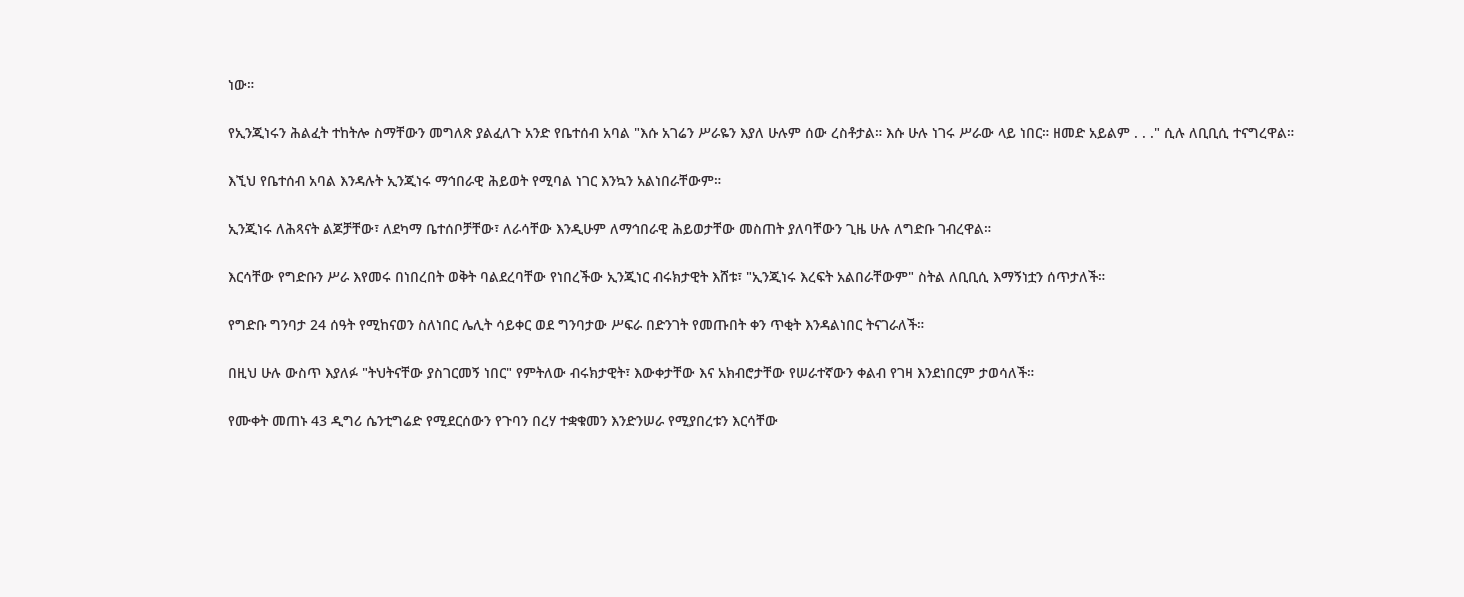ነው።

የኢንጂነሩን ሕልፈት ተከትሎ ስማቸውን መግለጽ ያልፈለጉ አንድ የቤተሰብ አባል "እሱ አገሬን ሥራዬን እያለ ሁሉም ሰው ረስቶታል። እሱ ሁሉ ነገሩ ሥራው ላይ ነበር። ዘመድ አይልም . . ." ሲሉ ለቢቢሲ ተናግረዋል።

እኚህ የቤተሰብ አባል እንዳሉት ኢንጂነሩ ማኅበራዊ ሕይወት የሚባል ነገር እንኳን አልነበራቸውም።

ኢንጂነሩ ለሕጻናት ልጆቻቸው፣ ለደካማ ቤተሰቦቻቸው፣ ለራሳቸው እንዲሁም ለማኅበራዊ ሕይወታቸው መስጠት ያለባቸውን ጊዜ ሁሉ ለግድቡ ገብረዋል።

እርሳቸው የግድቡን ሥራ እየመሩ በነበረበት ወቅት ባልደረባቸው የነበረችው ኢንጂነር ብሩክታዊት እሸቱ፣ "ኢንጂነሩ እረፍት አልበራቸውም" ስትል ለቢቢሲ እማኝነቷን ሰጥታለች።

የግድቡ ግንባታ 24 ሰዓት የሚከናወን ስለነበር ሌሊት ሳይቀር ወደ ግንባታው ሥፍራ በድንገት የመጡበት ቀን ጥቂት እንዳልነበር ትናገራለች።

በዚህ ሁሉ ውስጥ እያለፉ "ትህትናቸው ያስገርመኝ ነበር" የምትለው ብሩክታዊት፣ እውቀታቸው እና አክብሮታቸው የሠራተኛውን ቀልብ የገዛ እንደነበርም ታወሳለች።

የሙቀት መጠኑ 43 ዲግሪ ሴንቲግሬድ የሚደርሰውን የጉባን በረሃ ተቋቁመን እንድንሠራ የሚያበረቱን እርሳቸው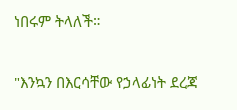ነበሩም ትላለች።

"እንኳን በእርሳቸው የኃላፊነት ደረጃ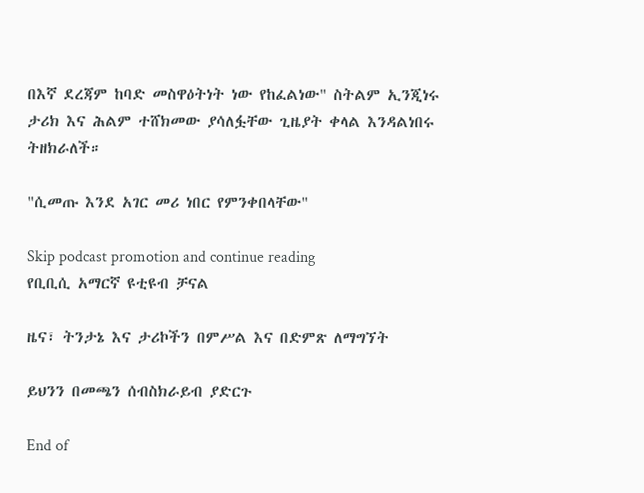በእኛ ደረጃም ከባድ መስዋዕትነት ነው የከፈልነው" ስትልም ኢንጂነሩ ታሪክ እና ሕልም ተሸክመው ያሳለፏቸው ጊዜያት ቀላል እንዳልነበሩ ትዘክራለች።

"ሲመጡ እንደ አገር መሪ ነበር የምንቀበላቸው"

Skip podcast promotion and continue reading
የቢቢሲ አማርኛ ዩቲዩብ ቻናል

ዜና፣ ትንታኔ እና ታሪኮችን በምሥል እና በድምጽ ለማግኘት

ይህንን በመጫን ሰብስክራይብ ያድርጉ

End of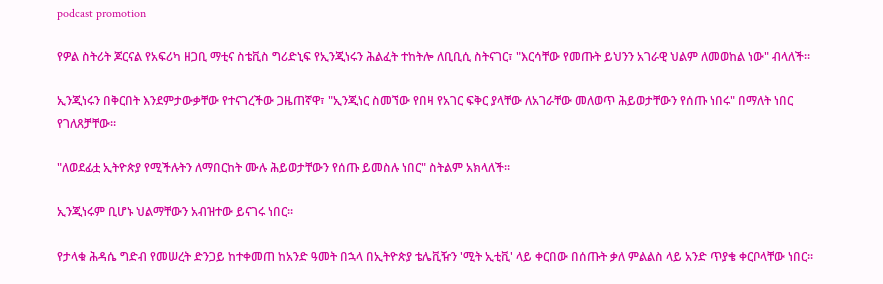podcast promotion

የዎል ስትሪት ጆርናል የአፍሪካ ዘጋቢ ማቲና ስቴቪስ ግሪድኒፍ የኢንጂነሩን ሕልፈት ተከትሎ ለቢቢሲ ስትናገር፣ "እርሳቸው የመጡት ይህንን አገራዊ ህልም ለመወከል ነው" ብላለች።

ኢንጂነሩን በቅርበት እንደምታውቃቸው የተናገረችው ጋዜጠኛዋ፣ "ኢንጂነር ስመኘው የበዛ የአገር ፍቅር ያላቸው ለአገራቸው መለወጥ ሕይወታቸውን የሰጡ ነበሩ" በማለት ነበር የገለጸቻቸው።

"ለወደፊቷ ኢትዮጵያ የሚችሉትን ለማበርከት ሙሉ ሕይወታቸውን የሰጡ ይመስሉ ነበር" ስትልም አክላለች።

ኢንጂነሩም ቢሆኑ ህልማቸውን አብዝተው ይናገሩ ነበር።

የታላቁ ሕዳሴ ግድብ የመሠረት ድንጋይ ከተቀመጠ ከአንድ ዓመት በኋላ በኢትዮጵያ ቴሌቪዥን 'ሚት ኢቲቪ' ላይ ቀርበው በሰጡት ቃለ ምልልስ ላይ አንድ ጥያቄ ቀርቦላቸው ነበር።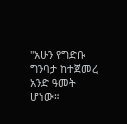"አሁን የግድቡ ግንባታ ከተጀመረ አንድ ዓመት ሆነው።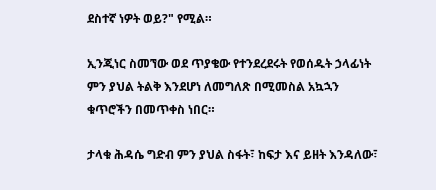ደስተኛ ነዎት ወይ?" የሚል።

ኢንጂነር ስመኘው ወደ ጥያቄው የተንደረደሩት የወሰዱት ኃላፊነት ምን ያህል ትልቅ እንደሆነ ለመግለጽ በሚመስል አኳኋን ቁጥሮችን በመጥቀስ ነበር።

ታላቁ ሕዳሴ ግድብ ምን ያህል ስፋት፣ ከፍታ እና ይዘት እንዳለው፣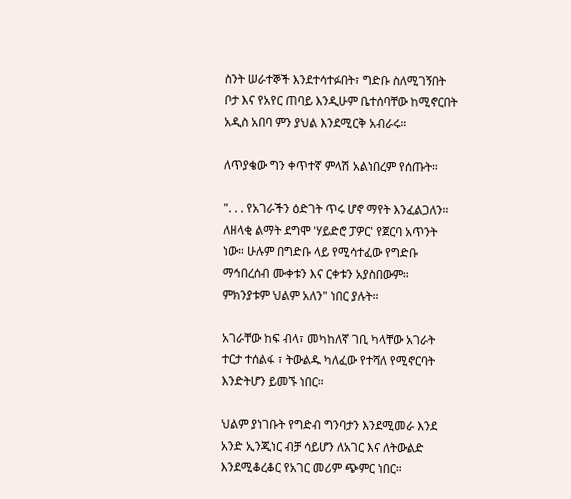ስንት ሠራተኞች እንደተሳተፉበት፣ ግድቡ ስለሚገኝበት ቦታ እና የአየር ጠባይ እንዲሁም ቤተሰባቸው ከሚኖርበት አዲስ አበባ ምን ያህል እንደሚርቅ አብራሩ።

ለጥያቄው ግን ቀጥተኛ ምላሽ አልነበረም የሰጡት።

". . . የአገራችን ዕድገት ጥሩ ሆኖ ማየት እንፈልጋለን። ለዘላቂ ልማት ደግሞ 'ሃይድሮ ፓዎር' የጀርባ አጥንት ነው። ሁሉም በግድቡ ላይ የሚሳተፈው የግድቡ ማኅበረሰብ ሙቀቱን እና ርቀቱን አያስበውም። ምክንያቱም ህልም አለን" ነበር ያሉት።

አገራቸው ከፍ ብላ፣ መካከለኛ ገቢ ካላቸው አገራት ተርታ ተሰልፋ ፣ ትውልዱ ካለፈው የተሻለ የሚኖርባት እንድትሆን ይመኙ ነበር።

ህልም ያነገቡት የግድብ ግንባታን እንደሚመራ እንደ አንድ ኢንጂነር ብቻ ሳይሆን ለአገር እና ለትውልድ እንደሚቆረቆር የአገር መሪም ጭምር ነበር።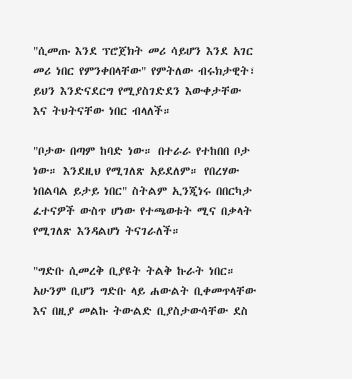"ሲመጡ እንደ ፕሮጀክት መሪ ሳይሆን እንደ አገር መሪ ነበር የምንቀበላቸው" የምትለው ብሩክታዊት፣ ይህን እንድናደርግ የሚያስገድደን እውቀታቸው እና ትህትናቸው ነበር ብላለች።

"ቦታው በጣም ከባድ ነው። በተራራ የተከበበ ቦታ ነው። እንደዚህ የሚገለጽ አይደለም። የበረሃው ነበልባል ይታይ ነበር" ስትልም ኢንጂነሩ በበርካታ ፈተናዎች ውስጥ ሆነው የተጫወቱት ሚና በቃላት የሚገለጽ እንዳልሆነ ትናገራለች።

"ግድቡ ሲመረቅ ቢያዩት ትልቅ ኩራት ነበር። አሁንም ቢሆን ግድቡ ላይ ሐውልት ቢቀመጥላቸው እና በዚያ መልኩ ትውልድ ቢያስታውሳቸው ደስ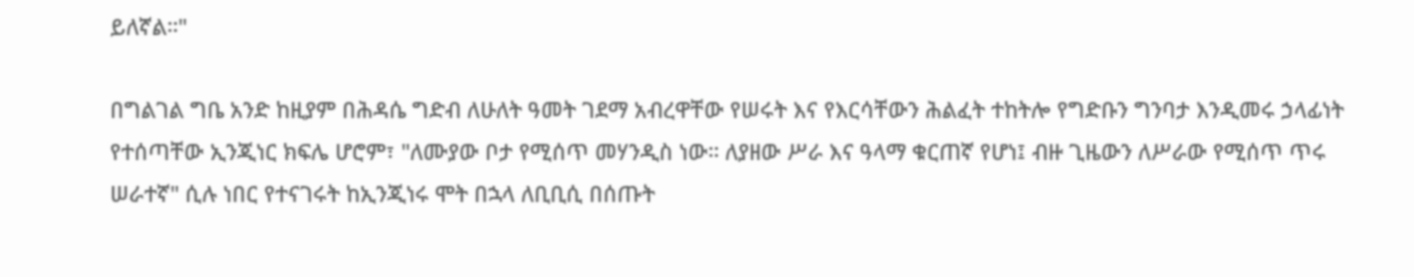ይለኛል።"

በግልገል ግቤ አንድ ከዚያም በሕዳሴ ግድብ ለሁለት ዓመት ገደማ አብረዋቸው የሠሩት እና የእርሳቸውን ሕልፈት ተከትሎ የግድቡን ግንባታ እንዲመሩ ኃላፊነት የተሰጣቸው ኢንጂነር ክፍሌ ሆሮም፣ "ለሙያው ቦታ የሚሰጥ መሃንዲስ ነው። ለያዘው ሥራ እና ዓላማ ቁርጠኛ የሆነ፤ ብዙ ጊዜውን ለሥራው የሚሰጥ ጥሩ ሠራተኛ" ሲሉ ነበር የተናገሩት ከኢንጂነሩ ሞት በኋላ ለቢቢሲ በሰጡት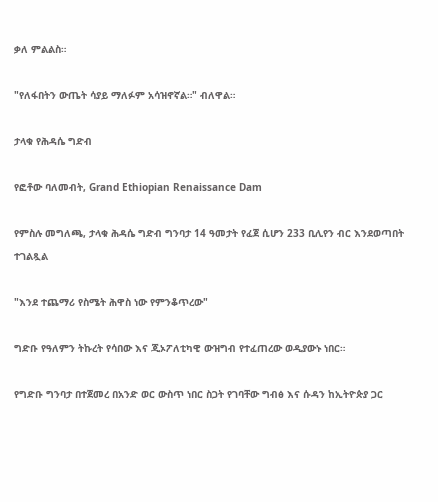ቃለ ምልልስ።

"የለፋበትን ውጤት ሳያይ ማለፉም አሳዝኖኛል።" ብለዋል።

ታላቁ የሕዳሴ ግድብ

የፎቶው ባለመብት, Grand Ethiopian Renaissance Dam

የምስሉ መግለጫ, ታላቁ ሕዳሴ ግድብ ግንባታ 14 ዓመታት የፈጀ ሲሆን 233 ቢሊየን ብር እንደወጣበት ተገልጿል

"እንደ ተጨማሪ የስሜት ሕዋስ ነው የምንቆጥረው"

ግድቡ የዓለምን ትኩረት የሳበው እና ጂኦፖለቲካዊ ውዝግብ የተፈጠረው ወዲያውኑ ነበር።

የግድቡ ግንባታ በተጀመረ በአንድ ወር ውስጥ ነበር ስጋት የገባቸው ግብፅ እና ሱዳን ከኢትዮጵያ ጋር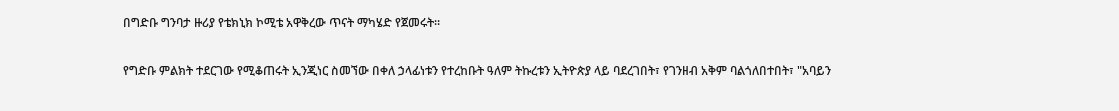በግድቡ ግንባታ ዙሪያ የቴክኒክ ኮሚቴ አዋቅረው ጥናት ማካሄድ የጀመሩት።

የግድቡ ምልክት ተደርገው የሚቆጠሩት ኢንጂነር ስመኘው በቀለ ኃላፊነቱን የተረከቡት ዓለም ትኩረቱን ኢትዮጵያ ላይ ባደረገበት፣ የገንዘብ አቅም ባልጎለበተበት፣ "አባይን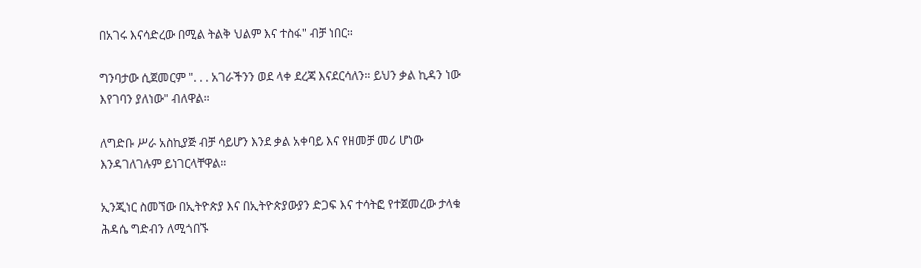በአገሩ እናሳድረው በሚል ትልቅ ህልም እና ተስፋ" ብቻ ነበር።

ግንባታው ሲጀመርም ". . . አገራችንን ወደ ላቀ ደረጃ እናደርሳለን። ይህን ቃል ኪዳን ነው እየገባን ያለነው" ብለዋል።

ለግድቡ ሥራ አስኪያጅ ብቻ ሳይሆን እንደ ቃል አቀባይ እና የዘመቻ መሪ ሆነው እንዳገለገሉም ይነገርላቸዋል።

ኢንጂነር ስመኘው በኢትዮጵያ እና በኢትዮጵያውያን ድጋፍ እና ተሳትፎ የተጀመረው ታላቁ ሕዳሴ ግድብን ለሚጎበኙ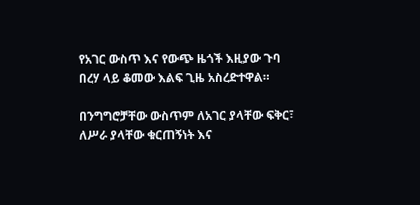የአገር ውስጥ እና የውጭ ዜጎች እዚያው ጉባ በረሃ ላይ ቆመው እልፍ ጊዜ አስረድተዋል።

በንግግሮቻቸው ውስጥም ለአገር ያላቸው ፍቅር፣ ለሥራ ያላቸው ቁርጠኝነት እና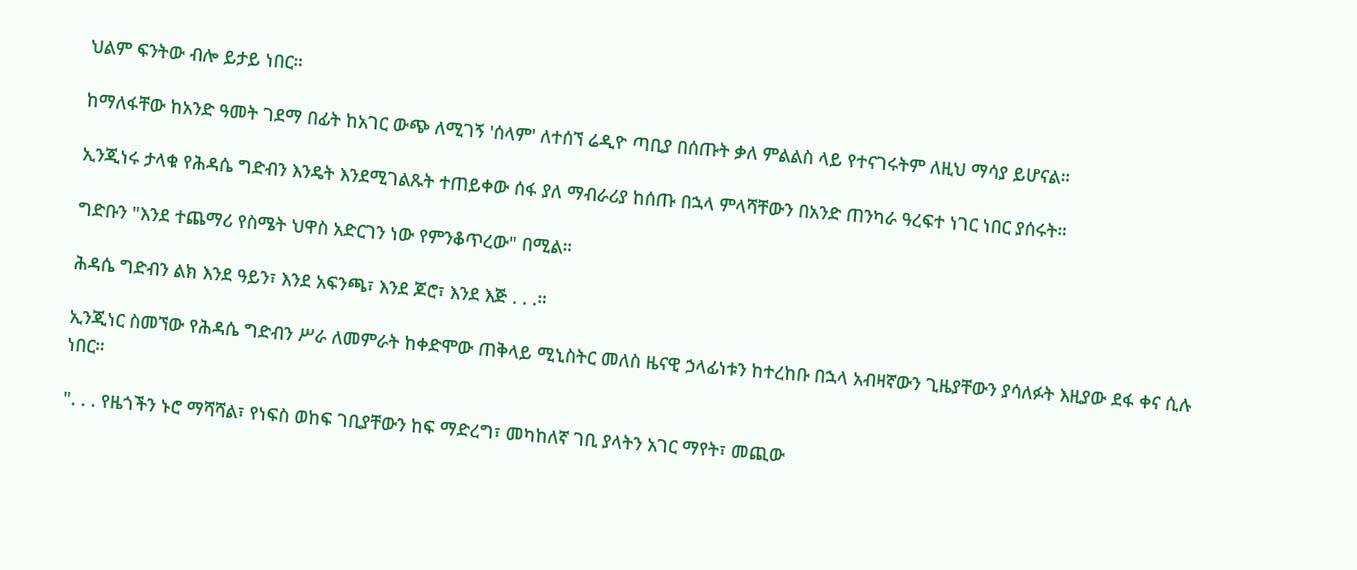ህልም ፍንትው ብሎ ይታይ ነበር።

ከማለፋቸው ከአንድ ዓመት ገደማ በፊት ከአገር ውጭ ለሚገኝ 'ሰላም' ለተሰኘ ሬዲዮ ጣቢያ በሰጡት ቃለ ምልልስ ላይ የተናገሩትም ለዚህ ማሳያ ይሆናል።

ኢንጂነሩ ታላቁ የሕዳሴ ግድብን እንዴት እንደሚገልጹት ተጠይቀው ሰፋ ያለ ማብራሪያ ከሰጡ በኋላ ምላሻቸውን በአንድ ጠንካራ ዓረፍተ ነገር ነበር ያሰሩት።

ግድቡን "እንደ ተጨማሪ የስሜት ህዋስ አድርገን ነው የምንቆጥረው" በሚል።

ሕዳሴ ግድብን ልክ እንደ ዓይን፣ እንደ አፍንጫ፣ እንደ ጆሮ፣ እንደ እጅ . . .።

ኢንጂነር ስመኘው የሕዳሴ ግድብን ሥራ ለመምራት ከቀድሞው ጠቅላይ ሚኒስትር መለስ ዜናዊ ኃላፊነቱን ከተረከቡ በኋላ አብዛኛውን ጊዜያቸውን ያሳለፉት እዚያው ደፋ ቀና ሲሉ ነበር።

". . . የዜጎችን ኑሮ ማሻሻል፣ የነፍስ ወከፍ ገቢያቸውን ከፍ ማድረግ፣ መካከለኛ ገቢ ያላትን አገር ማየት፣ መጪው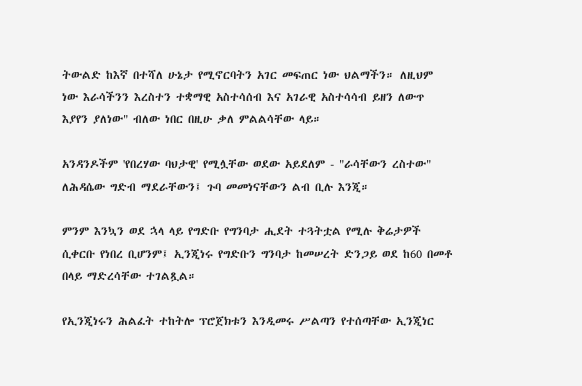ትውልድ ከእኛ በተሻለ ሁኔታ የሚኖርባትን አገር መፍጠር ነው ህልማችን። ለዚህም ነው እራሳችንን እረስተን ተቋማዊ አስተሳሰብ እና አገራዊ አስተሳሳብ ይዘን ለውጥ እያየን ያለነው" ብለው ነበር በዚሁ ቃለ ምልልሳቸው ላይ።

አንዳንዶችም 'የበረሃው ባህታዊ' የሚሏቸው ወደው አይደለም - "ራሳቸውን ረስተው" ለሕዳሴው ግድብ ማደራቸውን፤ ጉባ መመነናቸውን ልብ ቢሉ እንጂ።

ምንም እንኳን ወደ ኋላ ላይ የግድቡ የግንባታ ሒደት ተጓትቷል የሚሉ ቅሬታዎች ሲቀርቡ የነበረ ቢሆንም፤ ኢንጂነሩ የግድቡን ግንባታ ከመሠረት ድንጋይ ወደ ከ60 በመቶ በላይ ማድረሳቸው ተገልጿል።

የኢንጂነሩን ሕልፈት ተከትሎ ፕሮጀክቱን እንዲመሩ ሥልጣን የተሰጣቸው ኢንጂነር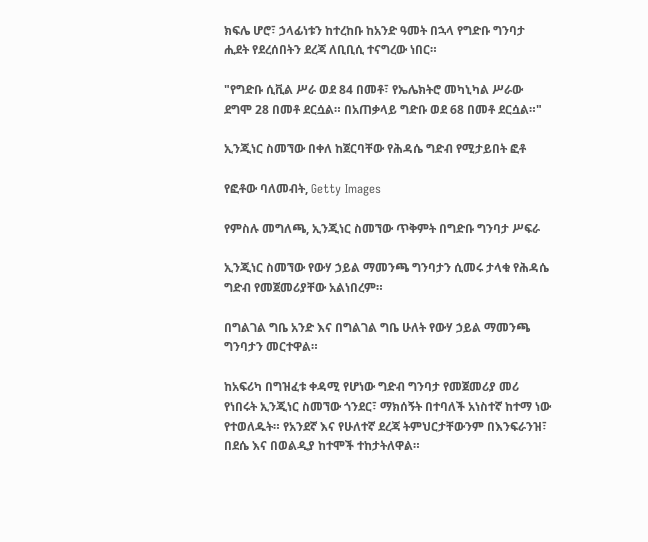ክፍሌ ሆሮ፣ ኃላፊነቱን ከተረከቡ ከአንድ ዓመት በኋላ የግድቡ ግንባታ ሒደት የደረሰበትን ደረጃ ለቢቢሲ ተናግረው ነበር።

"የግድቡ ሲቪል ሥራ ወደ 84 በመቶ፣ የኤሌክትሮ መካኒካል ሥራው ደግሞ 28 በመቶ ደርሷል። በአጠቃላይ ግድቡ ወደ 68 በመቶ ደርሷል።"

ኢንጂነር ስመኘው በቀለ ከጀርባቸው የሕዳሴ ግድብ የሚታይበት ፎቶ

የፎቶው ባለመብት, Getty Images

የምስሉ መግለጫ, ኢንጂነር ስመኘው ጥቅምት በግድቡ ግንባታ ሥፍራ

ኢንጂነር ስመኘው የውሃ ኃይል ማመንጫ ግንባታን ሲመሩ ታላቁ የሕዳሴ ግድብ የመጀመሪያቸው አልነበረም።

በግልገል ግቤ አንድ እና በግልገል ግቤ ሁለት የውሃ ኃይል ማመንጫ ግንባታን መርተዋል።

ከአፍሪካ በግዝፈቱ ቀዳሚ የሆነው ግድብ ግንባታ የመጀመሪያ መሪ የነበሩት ኢንጂነር ስመኘው ጎንደር፣ ማክሰኝት በተባለች አነስተኛ ከተማ ነው የተወለዱት። የአንደኛ እና የሁለተኛ ደረጃ ትምህርታቸውንም በእንፍራንዝ፣ በደሴ እና በወልዲያ ከተሞች ተከታትለዋል።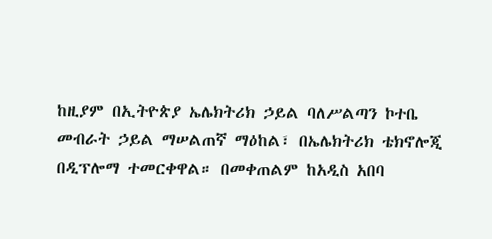ከዚያም በኢትዮጵያ ኤሌክትሪክ ኃይል ባለሥልጣን ኮተቤ መብራት ኃይል ማሠልጠኛ ማዕከል፣ በኤሌክትሪክ ቴክኖሎጂ በዲፕሎማ ተመርቀዋል። በመቀጠልም ከአዲስ አበባ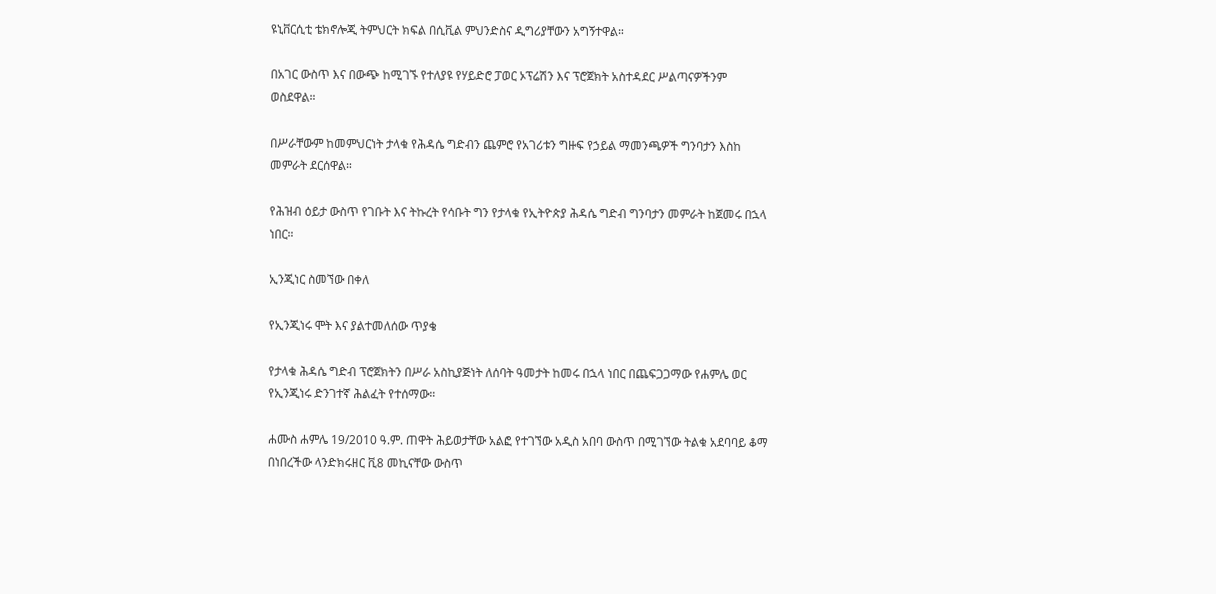ዩኒቨርሲቲ ቴክኖሎጂ ትምህርት ክፍል በሲቪል ምህንድስና ዲግሪያቸውን አግኝተዋል።

በአገር ውስጥ እና በውጭ ከሚገኙ የተለያዩ የሃይድሮ ፓወር ኦፕሬሽን እና ፕሮጀክት አስተዳደር ሥልጣናዎችንም ወስደዋል።

በሥራቸውም ከመምህርነት ታላቁ የሕዳሴ ግድብን ጨምሮ የአገሪቱን ግዙፍ የኃይል ማመንጫዎች ግንባታን እስከ መምራት ደርሰዋል።

የሕዝብ ዕይታ ውስጥ የገቡት እና ትኩረት የሳቡት ግን የታላቁ የኢትዮጵያ ሕዳሴ ግድብ ግንባታን መምራት ከጀመሩ በኋላ ነበር።

ኢንጂነር ስመኘው በቀለ

የኢንጂነሩ ሞት እና ያልተመለሰው ጥያቄ

የታላቁ ሕዳሴ ግድብ ፕሮጀክትን በሥራ አስኪያጅነት ለሰባት ዓመታት ከመሩ በኋላ ነበር በጨፍጋጋማው የሐምሌ ወር የኢንጂነሩ ድንገተኛ ሕልፈት የተሰማው።

ሐሙስ ሐምሌ 19/2010 ዓ.ም. ጠዋት ሕይወታቸው አልፎ የተገኘው አዲስ አበባ ውስጥ በሚገኘው ትልቁ አደባባይ ቆማ በነበረችው ላንድክሩዘር ቪ8 መኪናቸው ውስጥ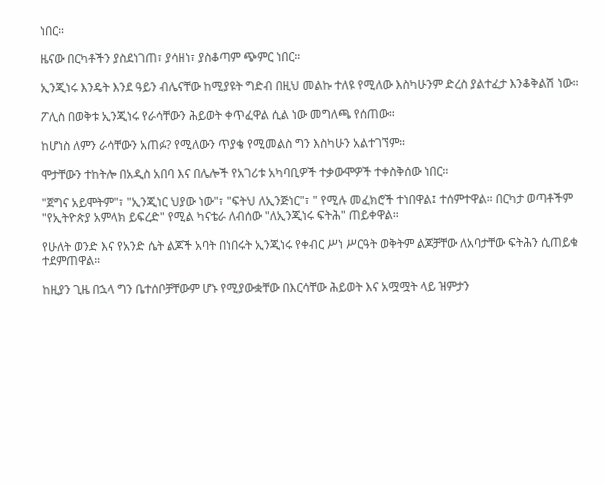ነበር።

ዜናው በርካቶችን ያስደነገጠ፣ ያሳዘነ፣ ያስቆጣም ጭምር ነበር።

ኢንጂነሩ እንዴት እንደ ዓይን ብሌናቸው ከሚያዩት ግድብ በዚህ መልኩ ተለዩ የሚለው እስካሁንም ድረስ ያልተፈታ እንቆቅልሽ ነው።

ፖሊስ በወቅቱ ኢንጂነሩ የራሳቸውን ሕይወት ቀጥፈዋል ሲል ነው መግለጫ የሰጠው።

ከሆነስ ለምን ራሳቸውን አጠፉ? የሚለውን ጥያቄ የሚመልስ ግን እስካሁን አልተገኘም።

ሞታቸውን ተከትሎ በአዲስ አበባ እና በሌሎች የአገሪቱ አካባቢዎች ተቃውሞዎች ተቀስቅሰው ነበር።

"ጀግና አይሞትም"፣ "ኢንጂነር ህያው ነው"፣ "ፍትህ ለኢንጅነር"፣ " የሚሉ መፈክሮች ተነበዋል፤ ተሰምተዋል። በርካታ ወጣቶችም "የኢትዮጵያ አምላክ ይፍረድ" የሚል ካናቴራ ለብሰው "ለኢንጂነሩ ፍትሕ" ጠይቀዋል።

የሁለት ወንድ እና የአንድ ሴት ልጆች አባት በነበሩት ኢንጂነሩ የቀብር ሥነ ሥርዓት ወቅትም ልጆቻቸው ለአባታቸው ፍትሕን ሲጠይቁ ተደምጠዋል።

ከዚያን ጊዜ በኋላ ግን ቤተሰቦቻቸውም ሆኑ የሚያውቋቸው በእርሳቸው ሕይወት እና አሟሟት ላይ ዝምታን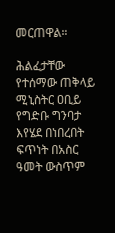መርጠዋል።

ሕልፈታቸው የተሰማው ጠቅላይ ሚኒስትር ዐቢይ የግድቡ ግንባታ እየሄደ በነበረበት ፍጥነት በአስር ዓመት ውስጥም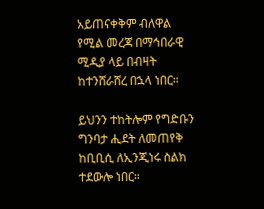አይጠናቀቅም ብለዋል የሚል መረጃ በማኅበራዊ ሚዲያ ላይ በብዛት ከተንሸራሸረ በኋላ ነበር።

ይህንን ተከትሎም የግድቡን ግንባታ ሒደት ለመጠየቅ ከቢቢሲ ለኢንጂነሩ ስልክ ተደውሎ ነበር።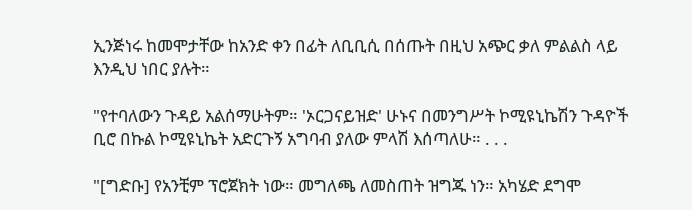ኢንጅነሩ ከመሞታቸው ከአንድ ቀን በፊት ለቢቢሲ በሰጡት በዚህ አጭር ቃለ ምልልስ ላይ እንዲህ ነበር ያሉት።

"የተባለውን ጉዳይ አልሰማሁትም። 'ኦርጋናይዝድ' ሁኑና በመንግሥት ኮሚዩኒኬሽን ጉዳዮች ቢሮ በኩል ኮሚዩኒኬት አድርጉኝ አግባብ ያለው ምላሽ እሰጣለሁ። . . .

"[ግድቡ] የአንቺም ፕሮጀክት ነው። መግለጫ ለመስጠት ዝግጁ ነን። አካሄድ ደግሞ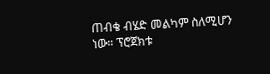ጠብቄ ብሄድ መልካም ስለሚሆን ነው። ፕሮጀክቱ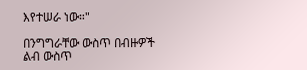እየተሠራ ነው።"

በንግግራቸው ውስጥ በብዙዎች ልብ ውስጥ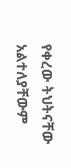የቀረው ትህትናቸው አልተለያቸውም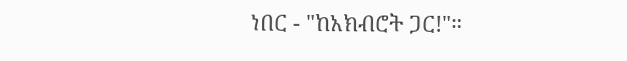ነበር - "ከአክብሮት ጋር!"።